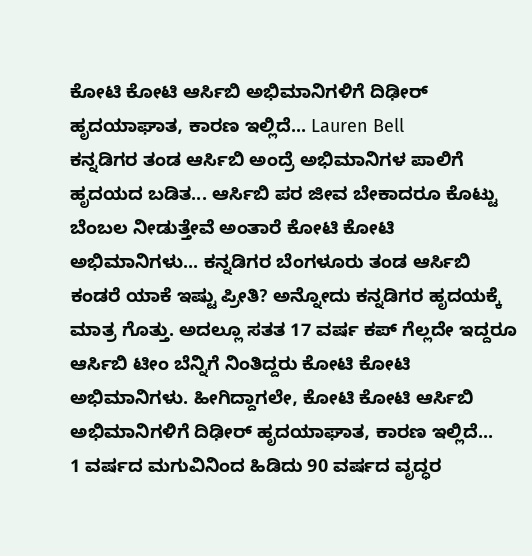ಕೋಟಿ ಕೋಟಿ ಆರ್ಸಿಬಿ ಅಭಿಮಾನಿಗಳಿಗೆ ದಿಢೀರ್ ಹೃದಯಾಘಾತ, ಕಾರಣ ಇಲ್ಲಿದೆ... Lauren Bell
ಕನ್ನಡಿಗರ ತಂಡ ಆರ್ಸಿಬಿ ಅಂದ್ರೆ ಅಭಿಮಾನಿಗಳ ಪಾಲಿಗೆ ಹೃದಯದ ಬಡಿತ... ಆರ್ಸಿಬಿ ಪರ ಜೀವ ಬೇಕಾದರೂ ಕೊಟ್ಟು ಬೆಂಬಲ ನೀಡುತ್ತೇವೆ ಅಂತಾರೆ ಕೋಟಿ ಕೋಟಿ ಅಭಿಮಾನಿಗಳು... ಕನ್ನಡಿಗರ ಬೆಂಗಳೂರು ತಂಡ ಆರ್ಸಿಬಿ ಕಂಡರೆ ಯಾಕೆ ಇಷ್ಟು ಪ್ರೀತಿ? ಅನ್ನೋದು ಕನ್ನಡಿಗರ ಹೃದಯಕ್ಕೆ ಮಾತ್ರ ಗೊತ್ತು. ಅದಲ್ಲೂ ಸತತ 17 ವರ್ಷ ಕಪ್ ಗೆಲ್ಲದೇ ಇದ್ದರೂ ಆರ್ಸಿಬಿ ಟೀಂ ಬೆನ್ನಿಗೆ ನಿಂತಿದ್ದರು ಕೋಟಿ ಕೋಟಿ ಅಭಿಮಾನಿಗಳು. ಹೀಗಿದ್ದಾಗಲೇ, ಕೋಟಿ ಕೋಟಿ ಆರ್ಸಿಬಿ ಅಭಿಮಾನಿಗಳಿಗೆ ದಿಢೀರ್ ಹೃದಯಾಘಾತ, ಕಾರಣ ಇಲ್ಲಿದೆ...
1 ವರ್ಷದ ಮಗುವಿನಿಂದ ಹಿಡಿದು 90 ವರ್ಷದ ವೃದ್ಧರ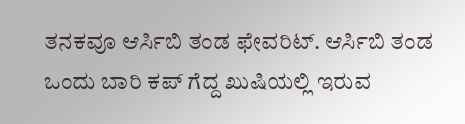ತನಕವೂ ಆರ್ಸಿಬಿ ತಂಡ ಫೇವರಿಟ್. ಆರ್ಸಿಬಿ ತಂಡ ಒಂದು ಬಾರಿ ಕಪ್ ಗೆದ್ದ ಖುಷಿಯಲ್ಲಿ ಇರುವ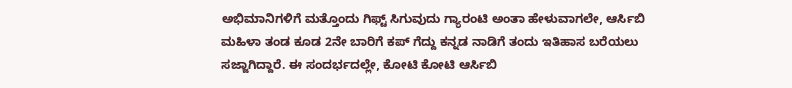ಅಭಿಮಾನಿಗಳಿಗೆ ಮತ್ತೊಂದು ಗಿಫ್ಟ್ ಸಿಗುವುದು ಗ್ಯಾರಂಟಿ ಅಂತಾ ಹೇಳುವಾಗಲೇ, ಆರ್ಸಿಬಿ ಮಹಿಳಾ ತಂಡ ಕೂಡ 2ನೇ ಬಾರಿಗೆ ಕಪ್ ಗೆದ್ದು ಕನ್ನಡ ನಾಡಿಗೆ ತಂದು ಇತಿಹಾಸ ಬರೆಯಲು ಸಜ್ಜಾಗಿದ್ದಾರೆ. ಈ ಸಂದರ್ಭದಲ್ಲೇ, ಕೋಟಿ ಕೋಟಿ ಆರ್ಸಿಬಿ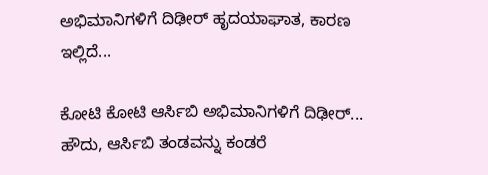ಅಭಿಮಾನಿಗಳಿಗೆ ದಿಢೀರ್ ಹೃದಯಾಘಾತ, ಕಾರಣ ಇಲ್ಲಿದೆ...

ಕೋಟಿ ಕೋಟಿ ಆರ್ಸಿಬಿ ಅಭಿಮಾನಿಗಳಿಗೆ ದಿಢೀರ್...
ಹೌದು, ಆರ್ಸಿಬಿ ತಂಡವನ್ನು ಕಂಡರೆ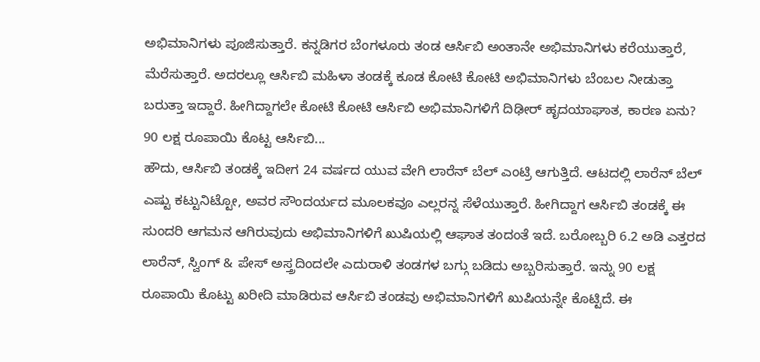ಅಭಿಮಾನಿಗಳು ಪೂಜಿಸುತ್ತಾರೆ. ಕನ್ನಡಿಗರ ಬೆಂಗಳೂರು ತಂಡ ಆರ್ಸಿಬಿ ಅಂತಾನೇ ಅಭಿಮಾನಿಗಳು ಕರೆಯುತ್ತಾರೆ, ಮೆರೆಸುತ್ತಾರೆ. ಅದರಲ್ಲೂ ಆರ್ಸಿಬಿ ಮಹಿಳಾ ತಂಡಕ್ಕೆ ಕೂಡ ಕೋಟಿ ಕೋಟಿ ಅಭಿಮಾನಿಗಳು ಬೆಂಬಲ ನೀಡುತ್ತಾ ಬರುತ್ತಾ ಇದ್ದಾರೆ. ಹೀಗಿದ್ದಾಗಲೇ ಕೋಟಿ ಕೋಟಿ ಆರ್ಸಿಬಿ ಅಭಿಮಾನಿಗಳಿಗೆ ದಿಢೀರ್ ಹೃದಯಾಘಾತ, ಕಾರಣ ಏನು?
90 ಲಕ್ಷ ರೂಪಾಯಿ ಕೊಟ್ಟ ಆರ್ಸಿಬಿ...
ಹೌದು, ಆರ್ಸಿಬಿ ತಂಡಕ್ಕೆ ಇದೀಗ 24 ವರ್ಷದ ಯುವ ವೇಗಿ ಲಾರೆನ್ ಬೆಲ್ ಎಂಟ್ರಿ ಆಗುತ್ತಿದೆ. ಆಟದಲ್ಲಿ ಲಾರೆನ್ ಬೆಲ್ ಎಷ್ಟು ಕಟ್ಟುನಿಟ್ಟೋ, ಅವರ ಸೌಂದರ್ಯದ ಮೂಲಕವೂ ಎಲ್ಲರನ್ನ ಸೆಳೆಯುತ್ತಾರೆ. ಹೀಗಿದ್ದಾಗ ಆರ್ಸಿಬಿ ತಂಡಕ್ಕೆ ಈ ಸುಂದರಿ ಆಗಮನ ಆಗಿರುವುದು ಅಭಿಮಾನಿಗಳಿಗೆ ಖುಷಿಯಲ್ಲಿ ಆಘಾತ ತಂದಂತೆ ಇದೆ. ಬರೋಬ್ಬರಿ 6.2 ಅಡಿ ಎತ್ತರದ ಲಾರೆನ್, ಸ್ವಿಂಗ್ & ಪೇಸ್ ಅಸ್ತ್ರದಿಂದಲೇ ಎದುರಾಳಿ ತಂಡಗಳ ಬಗ್ಗು ಬಡಿದು ಅಬ್ಬರಿಸುತ್ತಾರೆ. ಇನ್ನು 90 ಲಕ್ಷ ರೂಪಾಯಿ ಕೊಟ್ಟು ಖರೀದಿ ಮಾಡಿರುವ ಆರ್ಸಿಬಿ ತಂಡವು ಅಭಿಮಾನಿಗಳಿಗೆ ಖುಷಿಯನ್ನೇ ಕೊಟ್ಟಿದೆ. ಈ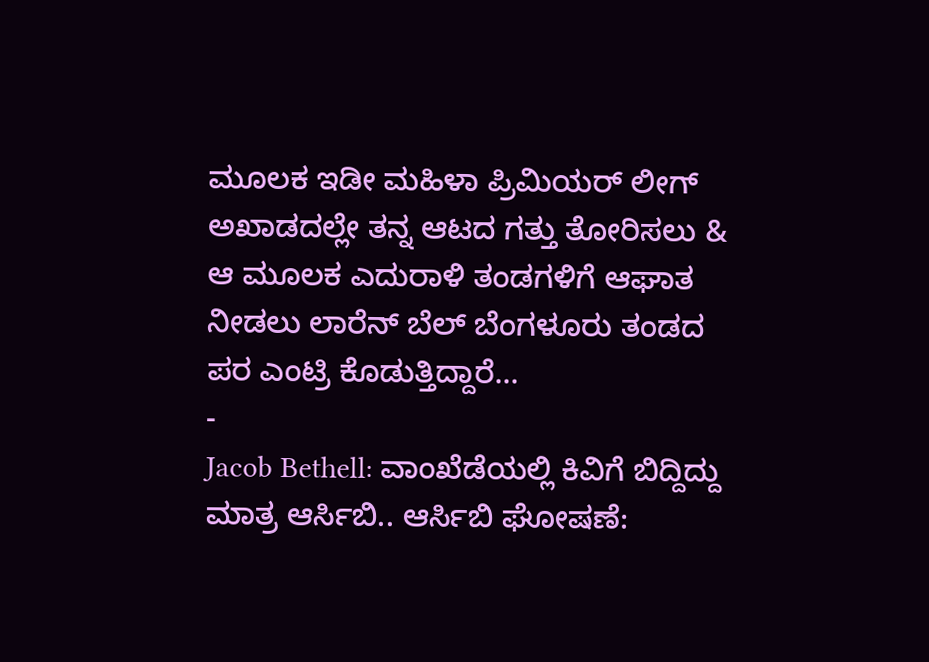ಮೂಲಕ ಇಡೀ ಮಹಿಳಾ ಪ್ರಿಮಿಯರ್ ಲೀಗ್ ಅಖಾಡದಲ್ಲೇ ತನ್ನ ಆಟದ ಗತ್ತು ತೋರಿಸಲು & ಆ ಮೂಲಕ ಎದುರಾಳಿ ತಂಡಗಳಿಗೆ ಆಘಾತ ನೀಡಲು ಲಾರೆನ್ ಬೆಲ್ ಬೆಂಗಳೂರು ತಂಡದ ಪರ ಎಂಟ್ರಿ ಕೊಡುತ್ತಿದ್ದಾರೆ...
-
Jacob Bethell: ವಾಂಖೆಡೆಯಲ್ಲಿ ಕಿವಿಗೆ ಬಿದ್ದಿದ್ದು ಮಾತ್ರ ಆರ್ಸಿಬಿ.. ಆರ್ಸಿಬಿ ಘೋಷಣೆ: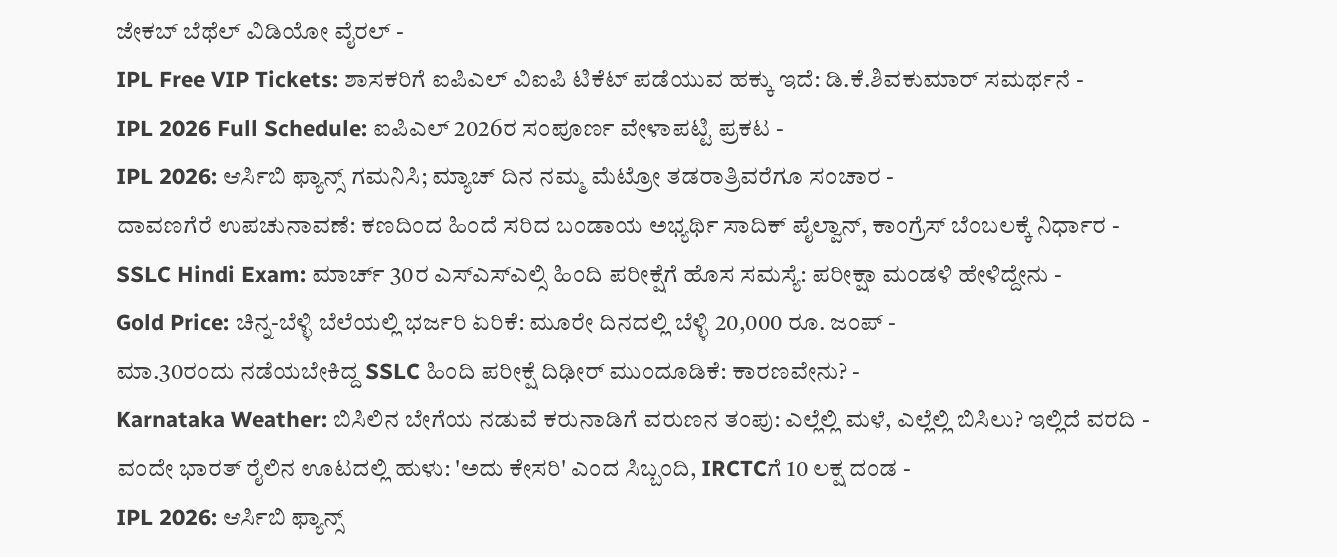ಜೇಕಬ್ ಬೆಥೆಲ್ ವಿಡಿಯೋ ವೈರಲ್ -
IPL Free VIP Tickets: ಶಾಸಕರಿಗೆ ಐಪಿಎಲ್ ವಿಐಪಿ ಟಿಕೆಟ್ ಪಡೆಯುವ ಹಕ್ಕು ಇದೆ: ಡಿ.ಕೆ.ಶಿವಕುಮಾರ್ ಸಮರ್ಥನೆ -
IPL 2026 Full Schedule: ಐಪಿಎಲ್ 2026ರ ಸಂಪೂರ್ಣ ವೇಳಾಪಟ್ಟಿ ಪ್ರಕಟ -
IPL 2026: ಆರ್ಸಿಬಿ ಫ್ಯಾನ್ಸ್ ಗಮನಿಸಿ; ಮ್ಯಾಚ್ ದಿನ ನಮ್ಮ ಮೆಟ್ರೋ ತಡರಾತ್ರಿವರೆಗೂ ಸಂಚಾರ -
ದಾವಣಗೆರೆ ಉಪಚುನಾವಣೆ: ಕಣದಿಂದ ಹಿಂದೆ ಸರಿದ ಬಂಡಾಯ ಅಭ್ಯರ್ಥಿ ಸಾದಿಕ್ ಪೈಲ್ವಾನ್, ಕಾಂಗ್ರೆಸ್ ಬೆಂಬಲಕ್ಕೆ ನಿರ್ಧಾರ -
SSLC Hindi Exam: ಮಾರ್ಚ್ 30ರ ಎಸ್ಎಸ್ಎಲ್ಸಿ ಹಿಂದಿ ಪರೀಕ್ಷೆಗೆ ಹೊಸ ಸಮಸ್ಯೆ: ಪರೀಕ್ಷಾ ಮಂಡಳಿ ಹೇಳಿದ್ದೇನು -
Gold Price: ಚಿನ್ನ-ಬೆಳ್ಳಿ ಬೆಲೆಯಲ್ಲಿ ಭರ್ಜರಿ ಏರಿಕೆ: ಮೂರೇ ದಿನದಲ್ಲಿ ಬೆಳ್ಳಿ 20,000 ರೂ. ಜಂಪ್ -
ಮಾ.30ರಂದು ನಡೆಯಬೇಕಿದ್ದ SSLC ಹಿಂದಿ ಪರೀಕ್ಷೆ ದಿಢೀರ್ ಮುಂದೂಡಿಕೆ: ಕಾರಣವೇನು? -
Karnataka Weather: ಬಿಸಿಲಿನ ಬೇಗೆಯ ನಡುವೆ ಕರುನಾಡಿಗೆ ವರುಣನ ತಂಪು: ಎಲ್ಲೆಲ್ಲಿ ಮಳೆ, ಎಲ್ಲೆಲ್ಲಿ ಬಿಸಿಲು? ಇಲ್ಲಿದೆ ವರದಿ -
ವಂದೇ ಭಾರತ್ ರೈಲಿನ ಊಟದಲ್ಲಿ ಹುಳು: 'ಅದು ಕೇಸರಿ' ಎಂದ ಸಿಬ್ಬಂದಿ, IRCTCಗೆ 10 ಲಕ್ಷ ದಂಡ -
IPL 2026: ಆರ್ಸಿಬಿ ಫ್ಯಾನ್ಸ್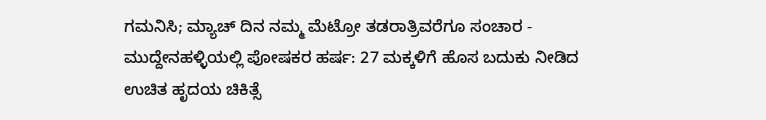ಗಮನಿಸಿ; ಮ್ಯಾಚ್ ದಿನ ನಮ್ಮ ಮೆಟ್ರೋ ತಡರಾತ್ರಿವರೆಗೂ ಸಂಚಾರ -
ಮುದ್ದೇನಹಳ್ಳಿಯಲ್ಲಿ ಪೋಷಕರ ಹರ್ಷ: 27 ಮಕ್ಕಳಿಗೆ ಹೊಸ ಬದುಕು ನೀಡಿದ ಉಚಿತ ಹೃದಯ ಚಿಕಿತ್ಸೆ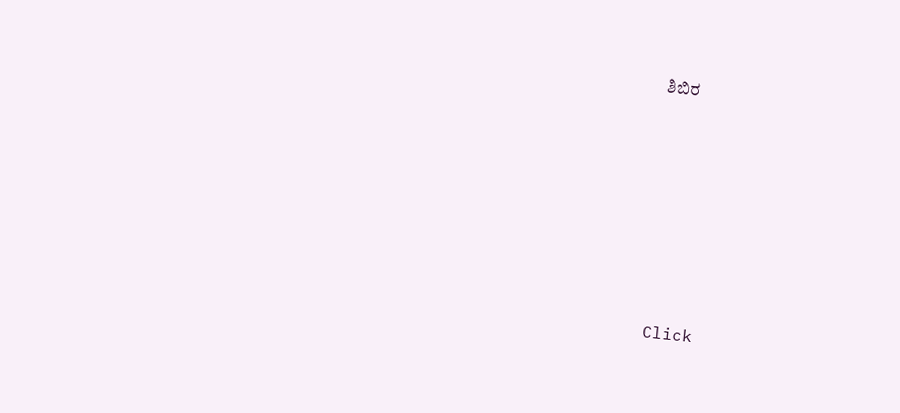ಶಿಬಿರ










Click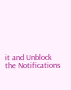it and Unblock the Notifications